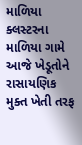માળિયા ક્લસ્ટરના માળિયા ગામે આજે ખેડૂતોને રાસાયણિક મુક્ત ખેતી તરફ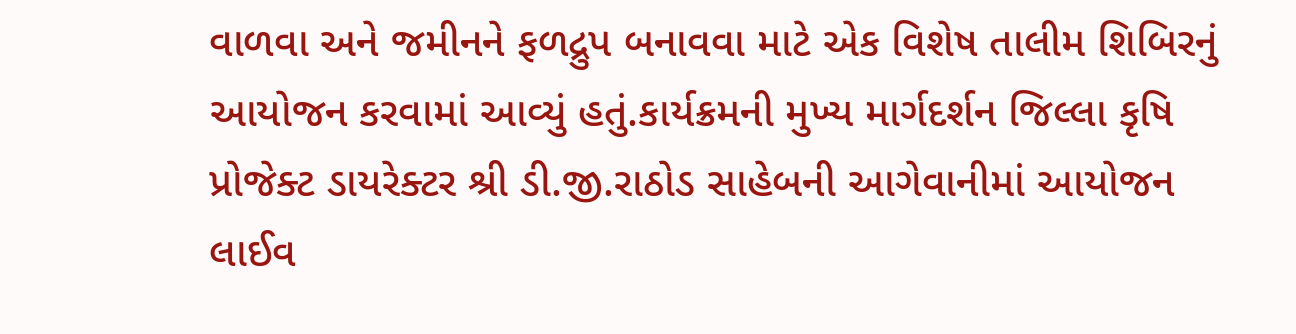વાળવા અને જમીનને ફળદ્રુપ બનાવવા માટે એક વિશેષ તાલીમ શિબિરનું આયોજન કરવામાં આવ્યું હતું.કાર્યક્રમની મુખ્ય માર્ગદર્શન જિલ્લા કૃષિ પ્રોજેક્ટ ડાયરેક્ટર શ્રી ડી.જી.રાઠોડ સાહેબની આગેવાનીમાં આયોજન લાઈવ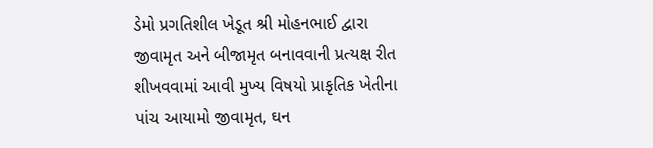ડેમો પ્રગતિશીલ ખેડૂત શ્રી મોહનભાઈ દ્વારા જીવામૃત અને બીજામૃત બનાવવાની પ્રત્યક્ષ રીત શીખવવામાં આવી મુખ્ય વિષયો પ્રાકૃતિક ખેતીના પાંચ આયામો જીવામૃત, ઘન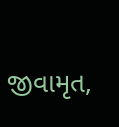જીવામૃત,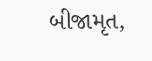બીજામૃત,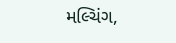મલ્ચિંગ,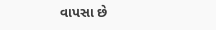વાપસા છે